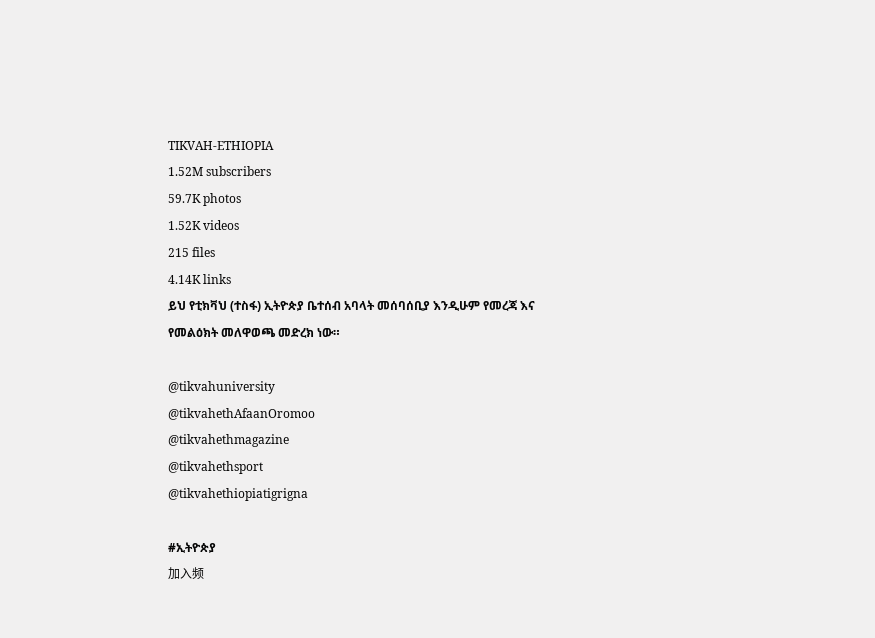TIKVAH-ETHIOPIA
1.52M subscribers
59.7K photos
1.52K videos
215 files
4.14K links
ይህ የቲክቫህ (ተስፋ) ኢትዮጵያ ቤተሰብ አባላት መሰባሰቢያ እንዲሁም የመረጃ እና የመልዕክት መለዋወጫ መድረክ ነው።

@tikvahuniversity
@tikvahethAfaanOromoo
@tikvahethmagazine
@tikvahethsport
@tikvahethiopiatigrigna

#ኢትዮጵያ
加入频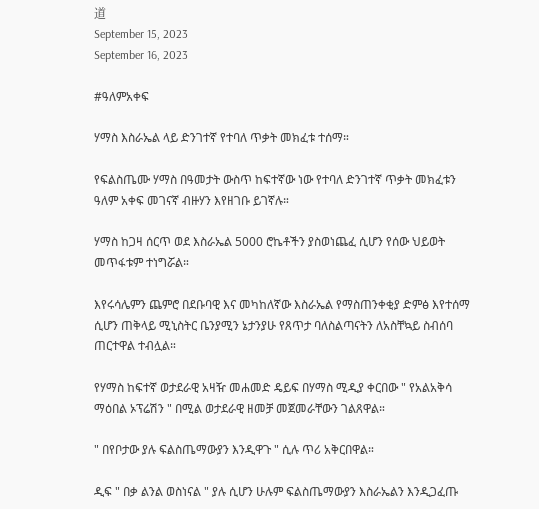道
September 15, 2023
September 16, 2023

#ዓለምአቀፍ

ሃማስ እስራኤል ላይ ድንገተኛ የተባለ ጥቃት መክፈቱ ተሰማ።

የፍልስጤሙ ሃማስ በዓመታት ውስጥ ከፍተኛው ነው የተባለ ድንገተኛ ጥቃት መክፈቱን ዓለም አቀፍ መገናኛ ብዙሃን እየዘገቡ ይገኛሉ።

ሃማስ ከጋዛ ሰርጥ ወደ እስራኤል 5000 ሮኬቶችን ያስወነጨፈ ሲሆን የሰው ህይወት መጥፋቱም ተነግሯል።

እየሩሳሌምን ጨምሮ በደቡባዊ እና መካከለኛው እስራኤል የማስጠንቀቂያ ድምፅ እየተሰማ ሲሆን ጠቅላይ ሚኒስትር ቤንያሚን ኔታንያሁ የጸጥታ ባለስልጣናትን ለአስቸኳይ ስብሰባ ጠርተዋል ተብሏል።

የሃማስ ከፍተኛ ወታደራዊ አዛዥ መሐመድ ዴይፍ በሃማስ ሚዲያ ቀርበው " የአልአቅሳ ማዕበል ኦፕሬሽን " በሚል ወታደራዊ ዘመቻ መጀመራቸውን ገልጸዋል።

" በየቦታው ያሉ ፍልስጤማውያን እንዲዋጉ " ሲሉ ጥሪ አቅርበዋል።

ዲፍ " በቃ ልንል ወስነናል " ያሉ ሲሆን ሁሉም ፍልስጤማውያን እስራኤልን እንዲጋፈጡ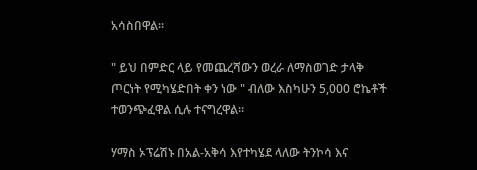አሳስበዋል።

" ይህ በምድር ላይ የመጨረሻውን ወረራ ለማስወገድ ታላቅ ጦርነት የሚካሄድበት ቀን ነው " ብለው እስካሁን 5,000 ሮኬቶች ተወንጭፈዋል ሲሉ ተናግረዋል።

ሃማስ ኦፕሬሽኑ በአል-አቅሳ እየተካሄደ ላለው ትንኮሳ እና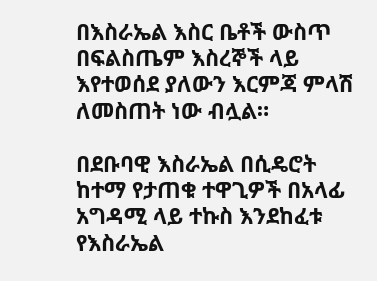በእስራኤል እስር ቤቶች ውስጥ በፍልስጤም እስረኞች ላይ እየተወሰደ ያለውን እርምጃ ምላሽ ለመስጠት ነው ብሏል።

በደቡባዊ እስራኤል በሲዴሮት ከተማ የታጠቁ ተዋጊዎች በአላፊ አግዳሚ ላይ ተኩስ እንደከፈቱ የእስራኤል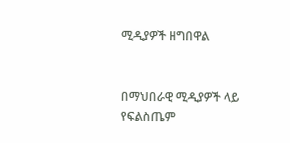ሚዲያዎች ዘግበዋል


በማህበራዊ ሚዲያዎች ላይ የፍልስጤም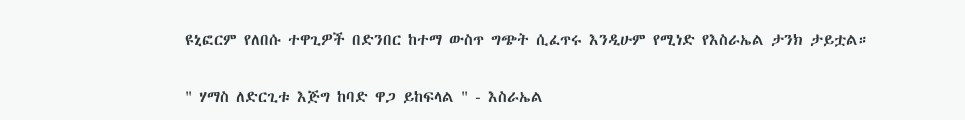ዩኒፎርም የለበሱ ተዋጊዎች በድንበር ከተማ ውስጥ ግጭት ሲፈጥሩ እንዲሁም የሚነድ የእስራኤል ታንክ ታይቷል።

" ሃማስ ለድርጊቱ እጅግ ከባድ ዋጋ ይከፍላል " - እስራኤል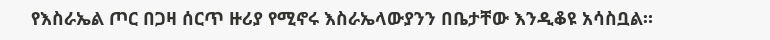የእስራኤል ጦር በጋዛ ሰርጥ ዙሪያ የሚኖሩ እስራኤላውያንን በቤታቸው እንዲቆዩ አሳስቧል።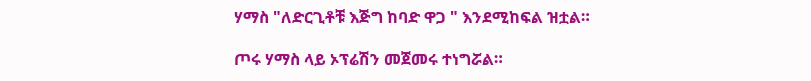ሃማስ "ለድርጊቶቹ እጅግ ከባድ ዋጋ " እንደሚከፍል ዝቷል።

ጦሩ ሃማስ ላይ ኦፕሬሽን መጀመሩ ተነግሯል።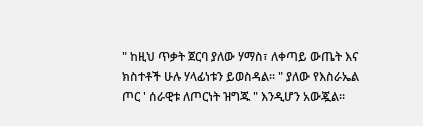" ከዚህ ጥቃት ጀርባ ያለው ሃማስ፣ ለቀጣይ ውጤት እና ክስተቶች ሁሉ ሃላፊነቱን ይወስዳል። " ያለው የእስራኤል ጦር ' ሰራዊቱ ለጦርነት ዝግጁ " እንዲሆን አውጇል።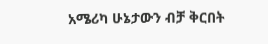አሜሪካ ሁኔታውን ብቻ ቅርበት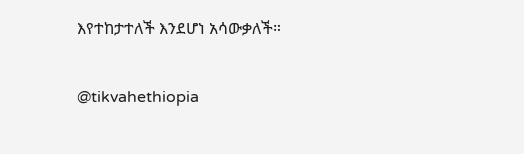እየተከታተለች እንደሆነ አሳውቃለች።

@tikvahethiopia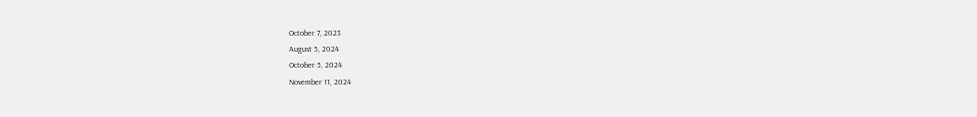October 7, 2023
August 5, 2024
October 5, 2024
November 11, 2024